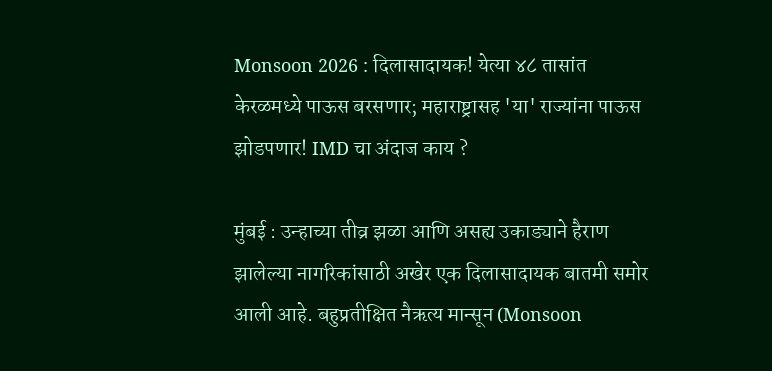Monsoon 2026 : दिलासादायक! येत्या ४८ तासांत केरळमध्ये पाऊस बरसणार; महाराष्ट्रासह 'या' राज्यांना पाऊस झोडपणार! IMD चा अंदाज काय ?

मुंबई : उन्हाच्या तीव्र झळा आणि असह्य उकाड्याने हैराण झालेल्या नागरिकांसाठी अखेर एक दिलासादायक बातमी समोर आली आहे. बहुप्रतीक्षित नैऋत्य मान्सून (Monsoon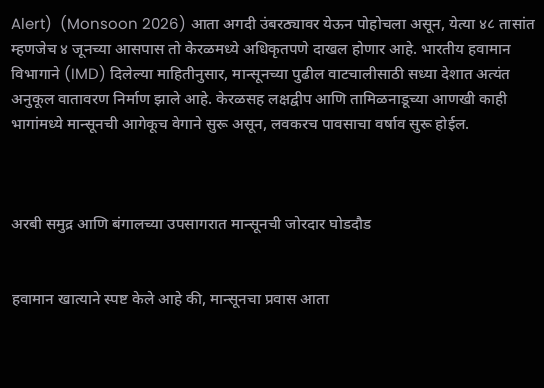Alert)  (Monsoon 2026) आता अगदी उंबरठ्यावर येऊन पोहोचला असून, येत्या ४८ तासांत म्हणजेच ४ जूनच्या आसपास तो केरळमध्ये अधिकृतपणे दाखल होणार आहे. भारतीय हवामान विभागाने (IMD) दिलेल्या माहितीनुसार, मान्सूनच्या पुढील वाटचालीसाठी सध्या देशात अत्यंत अनुकूल वातावरण निर्माण झाले आहे. केरळसह लक्षद्वीप आणि तामिळनाडूच्या आणखी काही भागांमध्ये मान्सूनची आगेकूच वेगाने सुरू असून, लवकरच पावसाचा वर्षाव सुरू होईल.



अरबी समुद्र आणि बंगालच्या उपसागरात मान्सूनची जोरदार घोडदौड


हवामान खात्याने स्पष्ट केले आहे की, मान्सूनचा प्रवास आता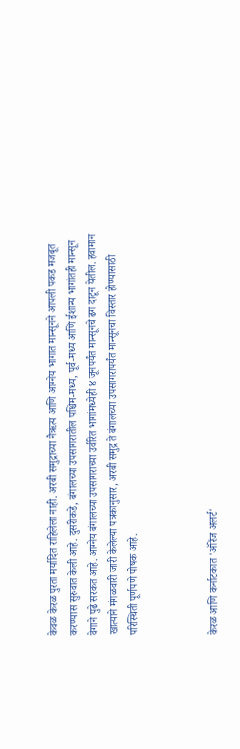केवळ केरळ पुरता मर्यादित राहिलेला नाही. अरबी समुद्राच्या नैऋत्य आणि आग्नेय भागात मान्सूनने आपली पकड मजबूत करण्यास सुरुवात केली आहे. दुसरीकडे, बंगालच्या उपसागरातील पश्चिम-मध्य, पूर्व-मध्य आणि ईशान्य भागांतही मान्सून वेगाने पुढे सरकत आहे. आग्नेय बंगालच्या उपसागराच्या उर्वरित भागांमध्येही ४ जूनपर्यंत मान्सूनचे ढग दाटून येतील. हवामान खात्याने मंगळवारी जारी केलेल्या पत्रकानुसार, अरबी समुद्र ते बंगालच्या उपसागरापर्यंत मान्सूनचा विस्तार होण्यासाठी परिस्थिती पूर्णपणे पोषक आहे.



केरळ आणि कर्नाटकात 'ऑरेंज अलर्ट'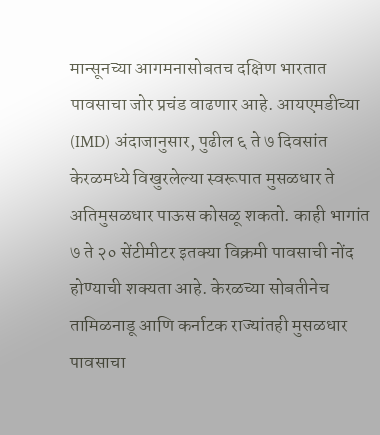मान्सूनच्या आगमनासोबतच दक्षिण भारतात पावसाचा जोर प्रचंड वाढणार आहे. आयएमडीच्या (IMD) अंदाजानुसार, पुढील ६ ते ७ दिवसांत केरळमध्ये विखुरलेल्या स्वरूपात मुसळधार ते अतिमुसळधार पाऊस कोसळू शकतो. काही भागांत ७ ते २० सेंटीमीटर इतक्या विक्रमी पावसाची नोंद होण्याची शक्यता आहे. केरळच्या सोबतीनेच तामिळनाडू आणि कर्नाटक राज्यांतही मुसळधार पावसाचा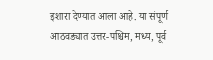इशारा देण्यात आला आहे. या संपूर्ण आठवड्यात उत्तर-पश्चिम, मध्य, पूर्व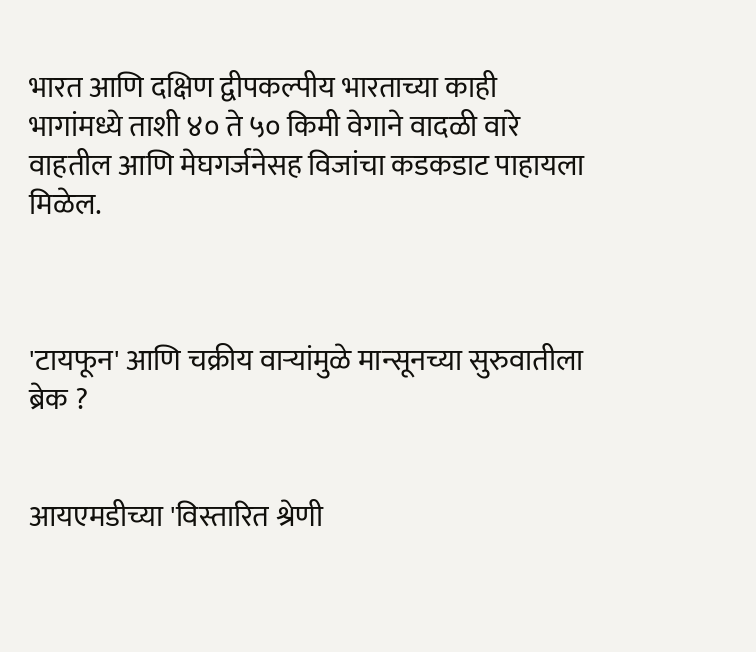भारत आणि दक्षिण द्वीपकल्पीय भारताच्या काही भागांमध्ये ताशी ४० ते ५० किमी वेगाने वादळी वारे वाहतील आणि मेघगर्जनेसह विजांचा कडकडाट पाहायला मिळेल.



'टायफून' आणि चक्रीय वाऱ्यांमुळे मान्सूनच्या सुरुवातीला ब्रेक ?


आयएमडीच्या 'विस्तारित श्रेणी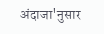अंदाजा'नुसार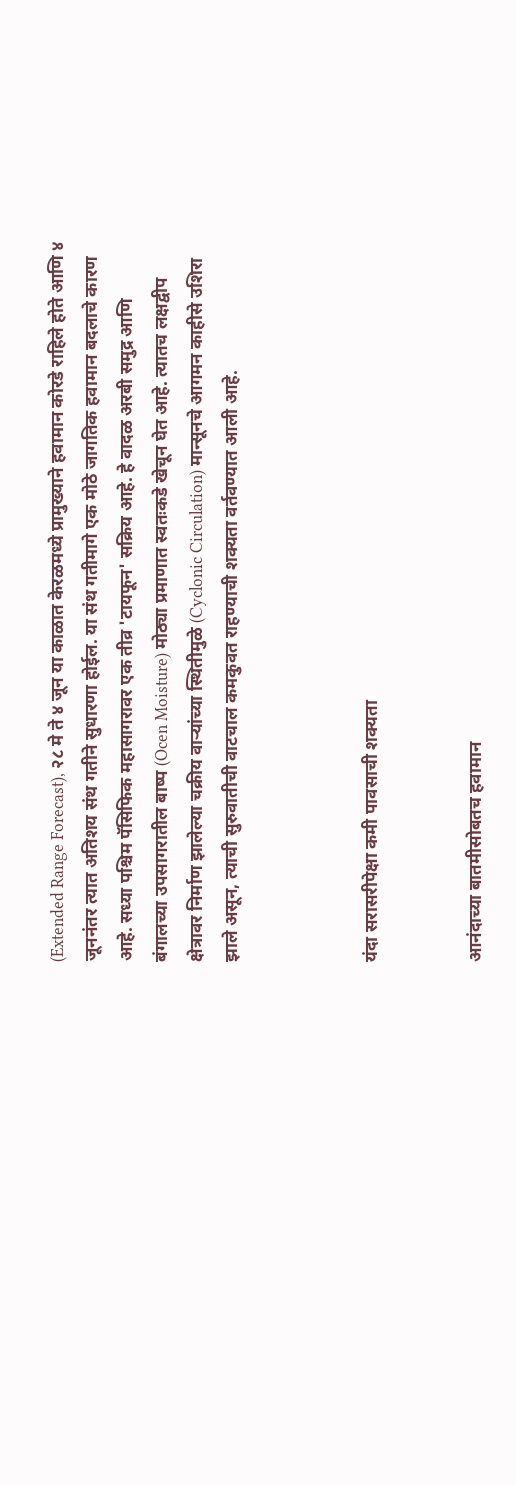(Extended Range Forecast), २८ मे ते ४ जून या काळात केरळमध्ये प्रामुख्याने हवामान कोरडे राहिले होते आणि ४ जूननंतर त्यात अतिशय संथ गतीने सुधारणा होईल. या संथ गतीमागे एक मोठे जागतिक हवामान बदलाचे कारण आहे. सध्या पश्चिम पॅसिफिक महासागरावर एक तीव्र 'टायफून' सक्रिय आहे. हे वादळ अरबी समुद्र आणि बंगालच्या उपसागरातील बाष्प (Ocen Moisture) मोठ्या प्रमाणात स्वतःकडे खेचून घेत आहे. त्यातच लक्षद्वीप क्षेत्रावर निर्माण झालेल्या चक्रीय वाऱ्यांच्या स्थितीमुळे (Cyclonic Circulation) मान्सूनचे आगमन काहीसे उशिरा झाले असून, त्याची सुरुवातीची वाटचाल कमकुवत राहण्याची शक्यता वर्तवण्यात आली आहे.



यंदा सरासरीपेक्षा कमी पावसाची शक्यता


आनंदाच्या बातमीसोबतच हवामान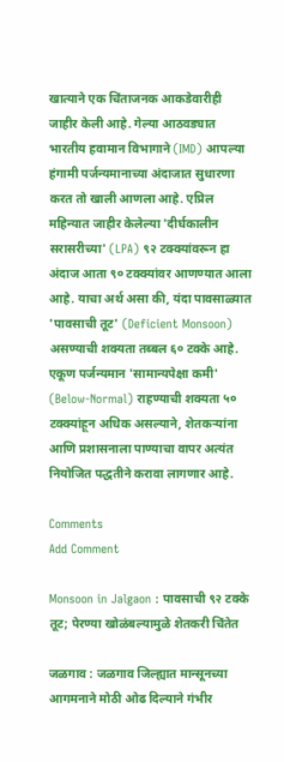खात्याने एक चिंताजनक आकडेवारीही जाहीर केली आहे. गेल्या आठवड्यात भारतीय हवामान विभागाने (IMD) आपल्या हंगामी पर्जन्यमानाच्या अंदाजात सुधारणा करत तो खाली आणला आहे. एप्रिल महिन्यात जाहीर केलेल्या 'दीर्घकालीन सरासरीच्या' (LPA) ९२ टक्क्यांवरून हा अंदाज आता ९० टक्क्यांवर आणण्यात आला आहे. याचा अर्थ असा की, यंदा पावसाळ्यात 'पावसाची तूट' (Deficient Monsoon) असण्याची शक्यता तब्बल ६० टक्के आहे. एकूण पर्जन्यमान 'सामान्यपेक्षा कमी' (Below-Normal) राहण्याची शक्यता ५० टक्क्यांहून अधिक असल्याने, शेतकऱ्यांना आणि प्रशासनाला पाण्याचा वापर अत्यंत नियोजित पद्धतीने करावा लागणार आहे.

Comments
Add Comment

Monsoon in Jalgaon : पावसाची ९२ टक्के तूट; पेरण्या खोळंबल्यामुळे शेतकरी चिंतेत

जळगाव : जळगाव जिल्ह्यात मान्सूनच्या आगमनाने मोठी ओढ दिल्याने गंभीर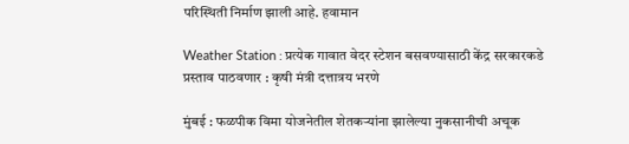परिस्थिती निर्माण झाली आहे. हवामान

Weather Station : प्रत्येक गावात वेदर स्टेशन बसवण्यासाठी केंद्र सरकारकडे प्रस्ताव पाठवणार : कृषी मंत्री दत्तात्रय भरणे

मुंबई : फळपीक विमा योजनेतील शेतकऱ्यांना झालेल्या नुकसानीची अचूक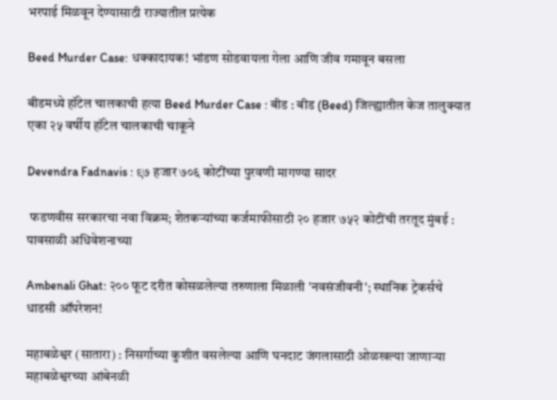भरपाई मिळवून देण्यासाठी राज्यातील प्रत्येक

Beed Murder Case: धक्कादायक! भांडण सोडवायला गेला आणि जीव गमावून बसला

बीडमध्ये हॉटेल चालकाची हत्या Beed Murder Case : बीड : बीड (Beed) जिल्ह्यातील केज तालुक्यात एका २५ वर्षीय हॉटेल चालकाची चाकूने

Devendra Fadnavis : ९७ हजार ७०६ कोटींच्या पुरवणी मागण्या सादर

 फडणवीस सरकारचा नवा विक्रम; शेतकऱ्यांच्या कर्जमाफीसाठी २० हजार ७५२ कोटींची तरतूद मुंबई : पावसाळी अधिवेशनाच्या

Ambenali Ghat: २०० फूट दरीत कोसळलेल्या तरुणाला मिळाली 'नवसंजीवनी'; स्थानिक ट्रेकर्सचे धाडसी ऑपरेशन!

महाबळेश्वर (सातारा) : निसर्गाच्या कुशीत वसलेल्या आणि घनदाट जंगलासाठी ओळखल्या जाणाऱ्या महाबळेश्वरच्या आंबेनळी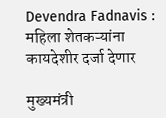Devendra Fadnavis : महिला शेतकऱ्यांना कायदेशीर दर्जा देणार

मुख्यमंत्री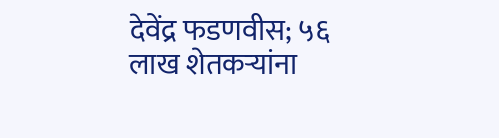देवेंद्र फडणवीस; ५६ लाख शेतकऱ्यांना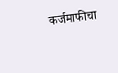कर्जमाफीचा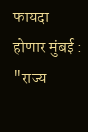फायदा होणार मुंबई : "राज्य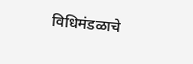विधिमंडळाचे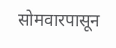सोमवारपासून